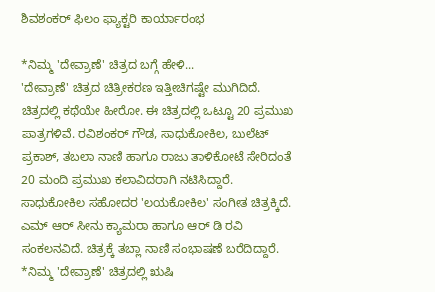ಶಿವಶಂಕರ್ ಫಿಲಂ ಫ್ಯಾಕ್ಟರಿ ಕಾರ್ಯಾರಂಭ

*ನಿಮ್ಮ 'ದೇವ್ರಾಣೆ' ಚಿತ್ರದ ಬಗ್ಗೆ ಹೇಳಿ...
'ದೇವ್ರಾಣೆ' ಚಿತ್ರದ ಚಿತ್ರೀಕರಣ ಇತ್ತೀಚಿಗಷ್ಟೇ ಮುಗಿದಿದೆ. ಚಿತ್ರದಲ್ಲಿ ಕಥೆಯೇ ಹೀರೋ. ಈ ಚಿತ್ರದಲ್ಲಿ ಒಟ್ಟೂ 20 ಪ್ರಮುಖ ಪಾತ್ರಗಳಿವೆ. ರವಿಶಂಕರ್ ಗೌಡ, ಸಾಧುಕೋಕಿಲ, ಬುಲೆಟ್ ಪ್ರಕಾಶ್, ತಬಲಾ ನಾಣಿ ಹಾಗೂ ರಾಜು ತಾಳಿಕೋಟೆ ಸೇರಿದಂತೆ 20 ಮಂದಿ ಪ್ರಮುಖ ಕಲಾವಿದರಾಗಿ ನಟಿಸಿದ್ದಾರೆ. ಸಾಧುಕೋಕಿಲ ಸಹೋದರ 'ಲಯಕೋಕಿಲ' ಸಂಗೀತ ಚಿತ್ರಕ್ಕಿದೆ. ಎಮ್ ಆರ್ ಸೀನು ಕ್ಯಾಮರಾ ಹಾಗೂ ಆರ್ ಡಿ ರವಿ ಸಂಕಲನವಿದೆ. ಚಿತ್ರಕ್ಕೆ ತಬ್ಲಾ ನಾಣಿ ಸಂಭಾಷಣೆ ಬರೆದಿದ್ದಾರೆ.
*ನಿಮ್ಮ 'ದೇವ್ರಾಣೆ' ಚಿತ್ರದಲ್ಲಿ ಋಷಿ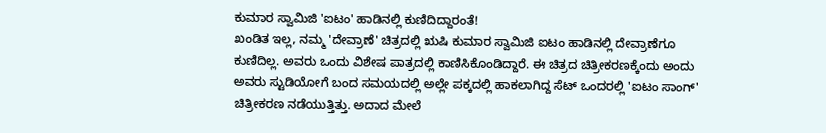ಕುಮಾರ ಸ್ವಾಮಿಜಿ 'ಐಟಂ' ಹಾಡಿನಲ್ಲಿ ಕುಣಿದಿದ್ದಾರಂತೆ!
ಖಂಡಿತ ಇಲ್ಲ, ನಮ್ಮ 'ದೇವ್ರಾಣೆ' ಚಿತ್ರದಲ್ಲಿ ಋಷಿ ಕುಮಾರ ಸ್ವಾಮಿಜಿ ಐಟಂ ಹಾಡಿನಲ್ಲಿ ದೇವ್ರಾಣೆಗೂ ಕುಣಿದಿಲ್ಲ. ಅವರು ಒಂದು ವಿಶೇಷ ಪಾತ್ರದಲ್ಲಿ ಕಾಣಿಸಿಕೊಂಡಿದ್ದಾರೆ. ಈ ಚಿತ್ರದ ಚಿತ್ರೀಕರಣಕ್ಕೆಂದು ಅಂದು ಅವರು ಸ್ಟುಡಿಯೋಗೆ ಬಂದ ಸಮಯದಲ್ಲಿ ಅಲ್ಲೇ ಪಕ್ಕದಲ್ಲಿ ಹಾಕಲಾಗಿದ್ದ ಸೆಟ್ ಒಂದರಲ್ಲಿ 'ಐಟಂ ಸಾಂಗ್' ಚಿತ್ರೀಕರಣ ನಡೆಯುತ್ತಿತ್ತು. ಅದಾದ ಮೇಲೆ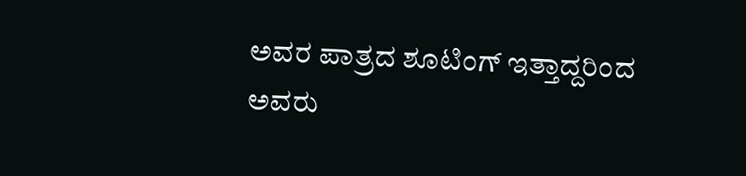ಅವರ ಪಾತ್ರದ ಶೂಟಿಂಗ್ ಇತ್ತಾದ್ದರಿಂದ ಅವರು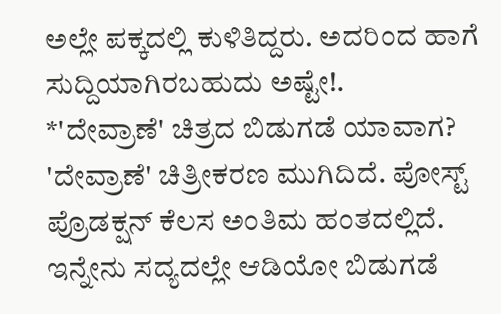ಅಲ್ಲೇ ಪಕ್ಕದಲ್ಲಿ ಕುಳಿತಿದ್ದರು. ಅದರಿಂದ ಹಾಗೆ ಸುದ್ದಿಯಾಗಿರಬಹುದು ಅಷ್ಟೇ!.
*'ದೇವ್ರಾಣೆ' ಚಿತ್ರದ ಬಿಡುಗಡೆ ಯಾವಾಗ?
'ದೇವ್ರಾಣೆ' ಚಿತ್ರೀಕರಣ ಮುಗಿದಿದೆ. ಪೋಸ್ಟ್ ಪ್ರೊಡಕ್ಷನ್ ಕೆಲಸ ಅಂತಿಮ ಹಂತದಲ್ಲಿದೆ. ಇನ್ನೇನು ಸದ್ಯದಲ್ಲೇ ಆಡಿಯೋ ಬಿಡುಗಡೆ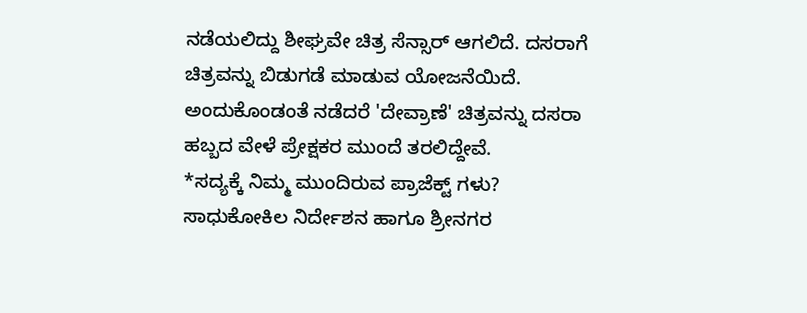ನಡೆಯಲಿದ್ದು ಶೀಘ್ರವೇ ಚಿತ್ರ ಸೆನ್ಸಾರ್ ಆಗಲಿದೆ. ದಸರಾಗೆ ಚಿತ್ರವನ್ನು ಬಿಡುಗಡೆ ಮಾಡುವ ಯೋಜನೆಯಿದೆ. ಅಂದುಕೊಂಡಂತೆ ನಡೆದರೆ 'ದೇವ್ರಾಣೆ' ಚಿತ್ರವನ್ನು ದಸರಾ ಹಬ್ಬದ ವೇಳೆ ಪ್ರೇಕ್ಷಕರ ಮುಂದೆ ತರಲಿದ್ದೇವೆ.
*ಸದ್ಯಕ್ಕೆ ನಿಮ್ಮ ಮುಂದಿರುವ ಪ್ರಾಜೆಕ್ಟ್ ಗಳು?
ಸಾಧುಕೋಕಿಲ ನಿರ್ದೇಶನ ಹಾಗೂ ಶ್ರೀನಗರ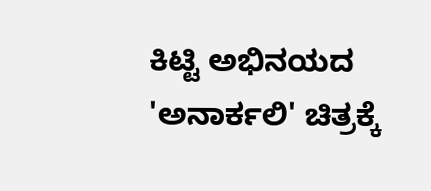ಕಿಟ್ಟಿ ಅಭಿನಯದ 'ಅನಾರ್ಕಲಿ' ಚಿತ್ರಕ್ಕೆ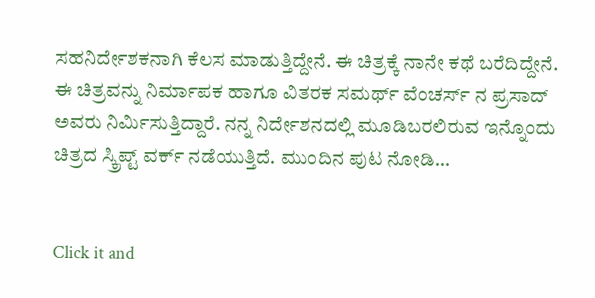ಸಹನಿರ್ದೇಶಕನಾಗಿ ಕೆಲಸ ಮಾಡುತ್ತಿದ್ದೇನೆ. ಈ ಚಿತ್ರಕ್ಕೆ ನಾನೇ ಕಥೆ ಬರೆದಿದ್ದೇನೆ. ಈ ಚಿತ್ರವನ್ನು ನಿರ್ಮಾಪಕ ಹಾಗೂ ವಿತರಕ ಸಮರ್ಥ್ ವೆಂಚರ್ಸ್ ನ ಪ್ರಸಾದ್ ಅವರು ನಿರ್ಮಿಸುತ್ತಿದ್ದಾರೆ. ನನ್ನ ನಿರ್ದೇಶನದಲ್ಲಿ ಮೂಡಿಬರಲಿರುವ ಇನ್ನೊಂದು ಚಿತ್ರದ ಸ್ಕ್ರಿಪ್ಟ್ ವರ್ಕ್ ನಡೆಯುತ್ತಿದೆ. ಮುಂದಿನ ಪುಟ ನೋಡಿ...


Click it and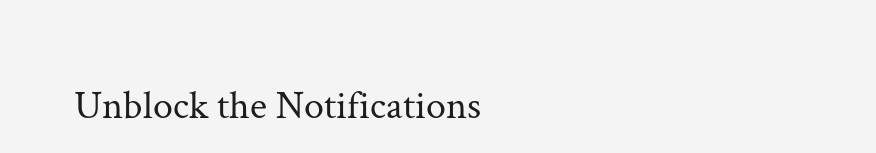Unblock the Notifications